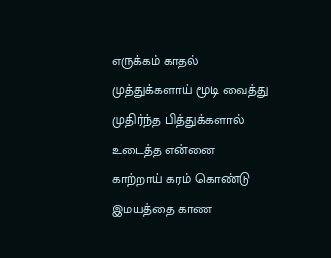எருக்கம் காதல்
முத்துக்களாய் மூடி வைத்து
முதிர்ந்த பித்துக்களால் உடைத்த என்னை
காற்றாய் கரம் கொண்டு
இமயத்தை காண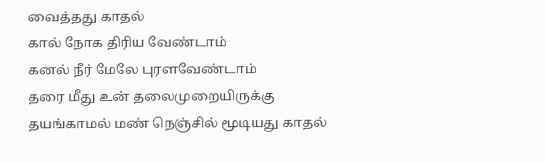வைத்தது காதல்
கால் நோக திரிய வேண்டாம்
கனல் நீர் மேலே புரளவேண்டாம்
தரை மீது உன் தலைமுறையிருக்கு
தயங்காமல் மண் நெஞ்சில் மூடியது காதல்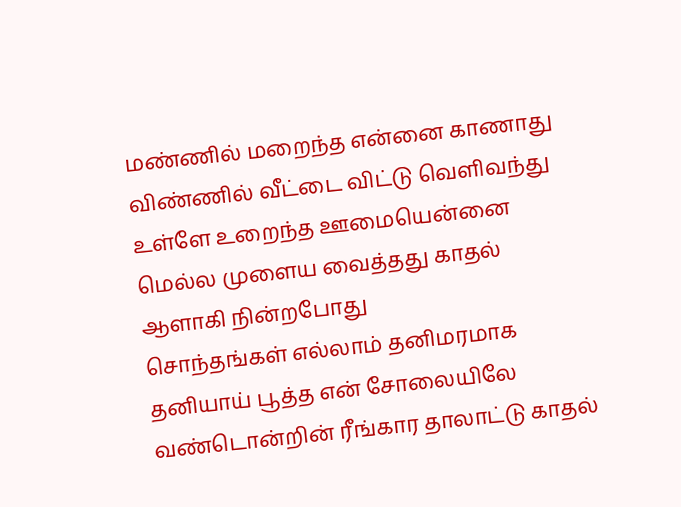மண்ணில் மறைந்த என்னை காணாது
விண்ணில் வீட்டை விட்டு வெளிவந்து
உள்ளே உறைந்த ஊமையென்னை
மெல்ல முளைய வைத்தது காதல்
ஆளாகி நின்றபோது
சொந்தங்கள் எல்லாம் தனிமரமாக
தனியாய் பூத்த என் சோலையிலே
வண்டொன்றின் ரீங்கார தாலாட்டு காதல்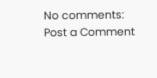No comments:
Post a Comment